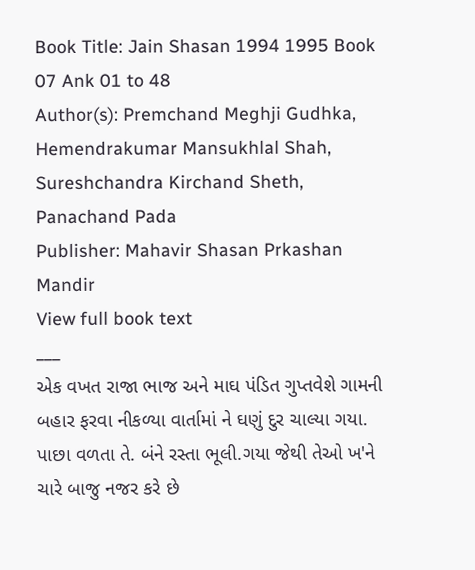Book Title: Jain Shasan 1994 1995 Book 07 Ank 01 to 48
Author(s): Premchand Meghji Gudhka, Hemendrakumar Mansukhlal Shah, Sureshchandra Kirchand Sheth, Panachand Pada
Publisher: Mahavir Shasan Prkashan Mandir
View full book text
___
એક વખત રાજા ભાજ અને માઘ પંડિત ગુપ્તવેશે ગામની બહાર ફરવા નીકળ્યા વાર્તામાં ને ઘણું દુર ચાલ્યા ગયા. પાછા વળતા તે. બંને રસ્તા ભૂલી.ગયા જેથી તેઓ ખ'ને ચારે બાજુ નજર કરે છે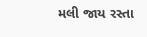મલી જાય રસ્તા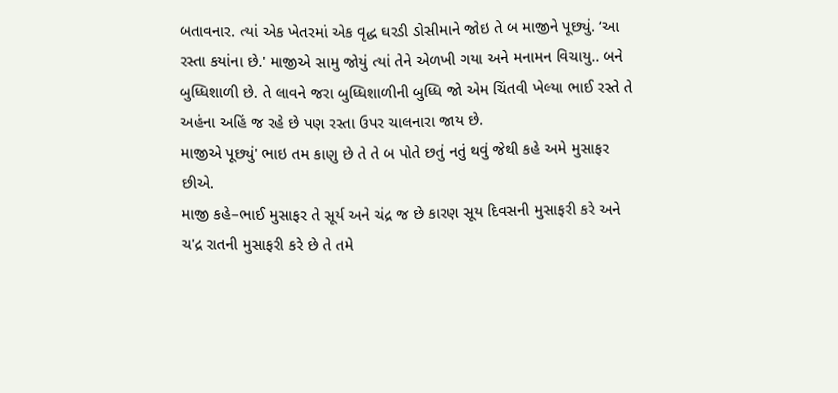બતાવનાર. ત્યાં એક ખેતરમાં એક વૃદ્ધ ઘરડી ડોસીમાને જોઇ તે બ માજીને પૂછ્યું. ‘આ રસ્તા કયાંના છે.' માજીએ સામુ જોયું ત્યાં તેને એળખી ગયા અને મનામન વિચાયુ.. બને બુધ્ધિશાળી છે. તે લાવને જરા બુધ્ધિશાળીની બુધ્ધિ જો એમ ચિંતવી ખેલ્યા ભાઈ રસ્તે તે અહંના અહિં જ રહે છે પણ રસ્તા ઉપર ચાલનારા જાય છે.
માજીએ પૂછ્યું' ભાઇ તમ કાણુ છે તે તે બ પોતે છતું નતું થવું જેથી કહે અમે મુસાફર છીએ.
માજી કહે–ભાઈ મુસાફર તે સૂર્ય અને ચંદ્ર જ છે કારણ સૂય દિવસની મુસાફરી કરે અને ચ'દ્ર રાતની મુસાફરી કરે છે તે તમે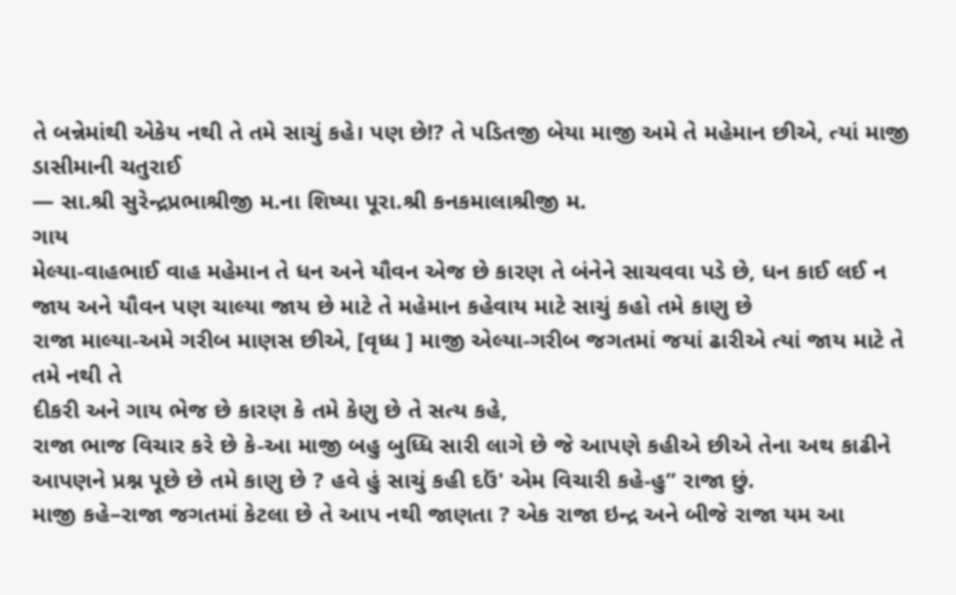તે બન્નેમાંથી એકેય નથી તે તમે સાચું કહે। પણ છે!? તે પડિતજી બેયા માજી અમે તે મહેમાન છીએ, ત્યાં માજી
ડાસીમાની ચતુરાઈ
— સા.શ્રી સુરેન્દ્રપ્રભાશ્રીજી મ.ના શિષ્યા પૂરા.શ્રી કનકમાલાશ્રીજી મ.
ગાય
મેલ્યા-વાહભાઈ વાહ મહેમાન તે ધન અને યૌવન એજ છે કારણ તે બંનેને સાચવવા પડે છે, ધન કાઈ લઈ ન જાય અને યૌવન પણ ચાલ્યા જાય છે માટે તે મહેમાન કહેવાય માટે સાચું કહો તમે કાણુ છે
રાજા માલ્યા-અમે ગરીબ માણસ છીએ, [વૃધ્ધ ] માજી એલ્યા-ગરીબ જગતમાં જયાં ઢારીએ ત્યાં જાય માટે તે તમે નથી તે
દીકરી અને ગાય ભેજ છે કારણ કે તમે કેણુ છે તે સત્ય કહે,
રાજા ભાજ વિચાર કરે છે કે-આ માજી બહુ બુધ્ધિ સારી લાગે છે જે આપણે કહીએ છીએ તેના અથ કાઢીને આપણને પ્રશ્ન પૂછે છે તમે કાણુ છે ? હવે હું સાચું કહી દઉં' એમ વિચારી કહે-હુ” રાજા છું.
માજી કહે–રાજા જગતમાં કેટલા છે તે આપ નથી જાણતા ? એક રાજા ઇન્દ્ર અને બીજે રાજા યમ આ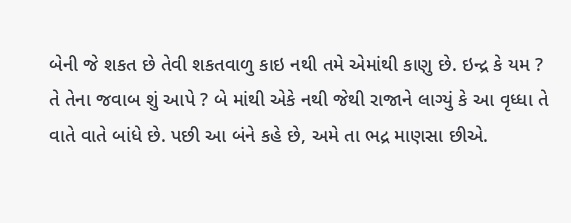બેની જે શકત છે તેવી શકતવાળુ કાઇ નથી તમે એમાંથી કાણુ છે. ઇન્દ્ર કે યમ ?
તે તેના જવાબ શું આપે ? બે માંથી એકે નથી જેથી રાજાને લાગ્યું કે આ વૃધ્ધા તે વાતે વાતે બાંધે છે. પછી આ બંને કહે છે, અમે તા ભદ્ર માણસા છીએ.